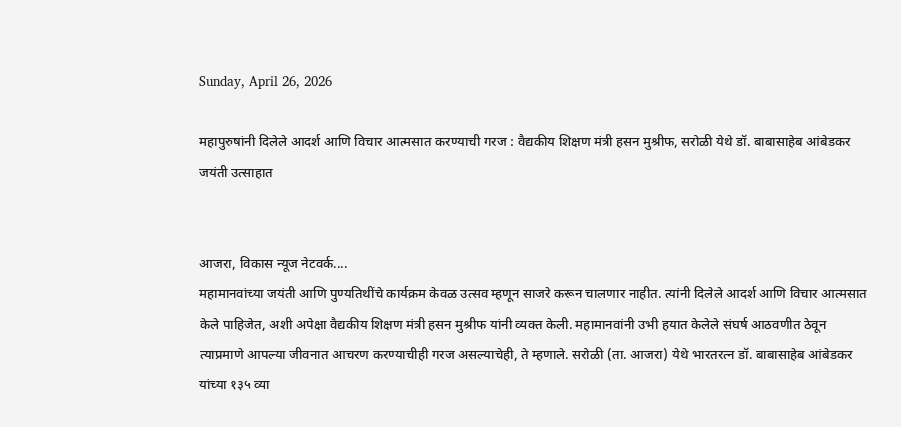Sunday, April 26, 2026

महापुरुषांनी दिलेले आदर्श आणि विचार आत्मसात करण्याची गरज : वैद्यकीय शिक्षण मंत्री हसन मुश्रीफ, सरोळी येथे डॉ. बाबासाहेब आंबेडकर जयंती उत्साहात


आजरा, विकास न्यूज नेटवर्क....
महामानवांच्या जयंती आणि पुण्यतिथींचे कार्यक्रम केवळ उत्सव म्हणून साजरे करून चालणार नाहीत. त्यांनी दिलेले आदर्श आणि विचार आत्मसात केले पाहिजेत, अशी अपेक्षा वैद्यकीय शिक्षण मंत्री हसन मुश्रीफ यांनी व्यक्त केली. महामानवांनी उभी हयात केलेले संघर्ष आठवणीत ठेवून त्याप्रमाणे आपल्या जीवनात आचरण करण्याचीही गरज असल्याचेही, ते म्हणाले. सरोळी (ता. आजरा) येथे भारतरत्न डॉ. बाबासाहेब आंबेडकर यांच्या १३५ व्या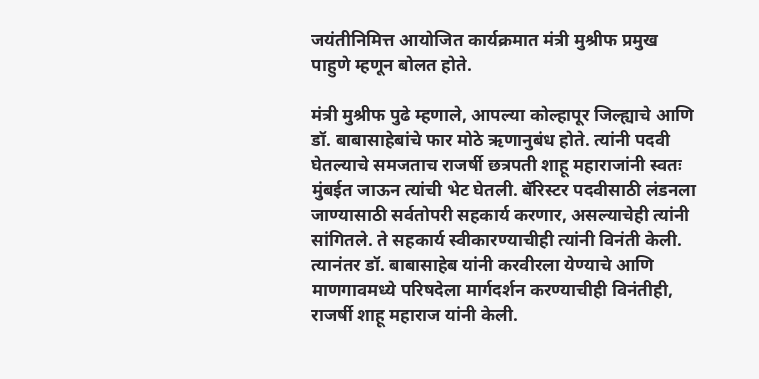जयंतीनिमित्त आयोजित कार्यक्रमात मंत्री मुश्रीफ प्रमुख पाहुणे म्हणून बोलत होते.

मंत्री मुश्रीफ पुढे म्हणाले, आपल्या कोल्हापूर जिल्ह्याचे आणि डॉ. बाबासाहेबांचे फार मोठे ऋणानुबंध होते. त्यांनी पदवी घेतल्याचे समजताच राजर्षी छत्रपती शाहू महाराजांनी स्वतः मुंबईत जाऊन त्यांची भेट घेतली. बॅरिस्टर पदवीसाठी लंडनला जाण्यासाठी सर्वतोपरी सहकार्य करणार, असल्याचेही त्यांनी सांगितले. ते सहकार्य स्वीकारण्याचीही त्यांनी विनंती केली. त्यानंतर डॉ. बाबासाहेब यांनी करवीरला येण्याचे आणि माणगावमध्ये परिषदेला मार्गदर्शन करण्याचीही विनंतीही, राजर्षी शाहू महाराज यांनी केली.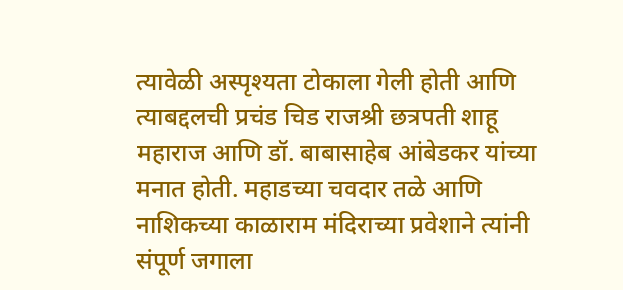त्यावेळी अस्पृश्यता टोकाला गेली होती आणि त्याबद्दलची प्रचंड चिड राजश्री छत्रपती शाहू महाराज आणि डॉ. बाबासाहेब आंबेडकर यांच्या मनात होती. महाडच्या चवदार तळे आणि नाशिकच्या काळाराम मंदिराच्या प्रवेशाने त्यांनी संपूर्ण जगाला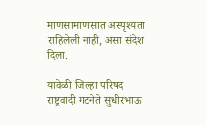माणसामाणसात अस्पृश्यता राहिलेली नाही, असा संदेश दिला.

यावेळी जिल्हा परिषद राष्ट्रवादी गटनेते सुधीरभाऊ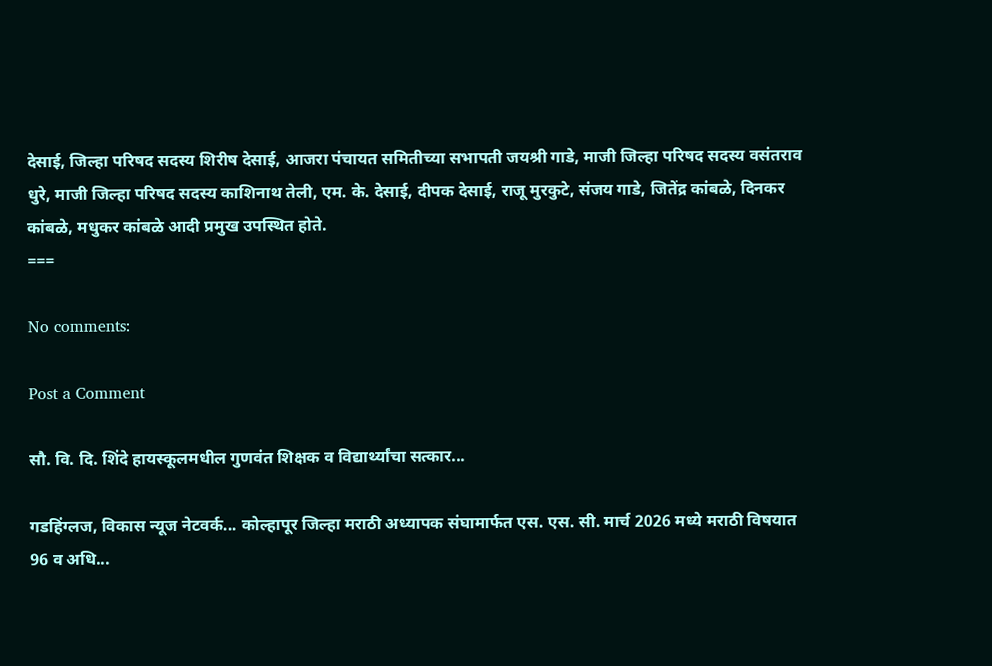देसाई, जिल्हा परिषद सदस्य शिरीष देसाई, आजरा पंचायत समितीच्या सभापती जयश्री गाडे, माजी जिल्हा परिषद सदस्य वसंतराव धुरे, माजी जिल्हा परिषद सदस्य काशिनाथ तेली, एम. के. देसाई, दीपक देसाई, राजू मुरकुटे, संजय गाडे, जितेंद्र कांबळे, दिनकर कांबळे, मधुकर कांबळे आदी प्रमुख उपस्थित होते.
===

No comments:

Post a Comment

सौ. वि. दि. शिंदे हायस्कूलमधील गुणवंत शिक्षक व विद्यार्थ्यांचा सत्कार...

गडहिंग्लज, विकास न्यूज नेटवर्क... कोल्हापूर जिल्हा मराठी अध्यापक संघामार्फत एस. एस. सी. मार्च 2026 मध्ये मराठी विषयात 96 व अधि...